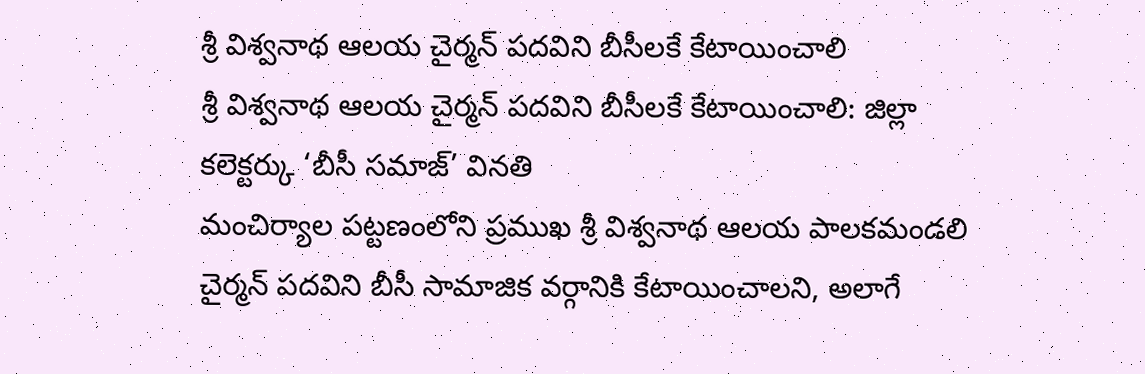శ్రీ విశ్వనాథ ఆలయ చైర్మన్ పదవిని బీసీలకే కేటాయించాలి
శ్రీ విశ్వనాథ ఆలయ చైర్మన్ పదవిని బీసీలకే కేటాయించాలి: జిల్లా కలెక్టర్కు ‘బీసీ సమాజ్’ వినతి
మంచిర్యాల పట్టణంలోని ప్రముఖ శ్రీ విశ్వనాథ ఆలయ పాలకమండలి చైర్మన్ పదవిని బీసీ సామాజిక వర్గానికి కేటాయించాలని, అలాగే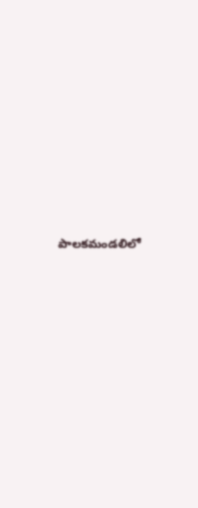పాలకమండలిలో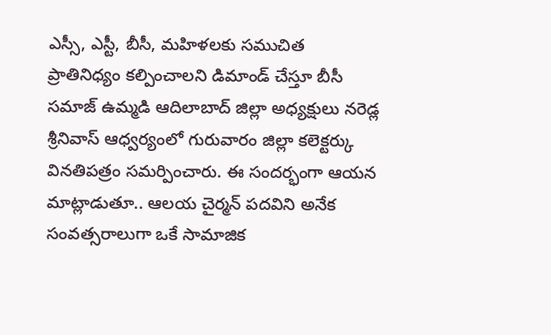ఎస్సీ, ఎస్టీ, బీసీ, మహిళలకు సముచిత ప్రాతినిధ్యం కల్పించాలని డిమాండ్ చేస్తూ బీసీ సమాజ్ ఉమ్మడి ఆదిలాబాద్ జిల్లా అధ్యక్షులు నరెడ్ల శ్రీనివాస్ ఆధ్వర్యంలో గురువారం జిల్లా కలెక్టర్కు వినతిపత్రం సమర్పించారు. ఈ సందర్భంగా ఆయన మాట్లాడుతూ.. ఆలయ చైర్మన్ పదవిని అనేక సంవత్సరాలుగా ఒకే సామాజిక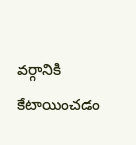వర్గానికి కేటాయించడం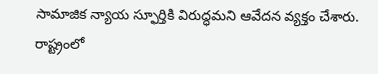సామాజిక న్యాయ స్ఫూర్తికి విరుద్ధమని ఆవేదన వ్యక్తం చేశారు. రాష్ట్రంలో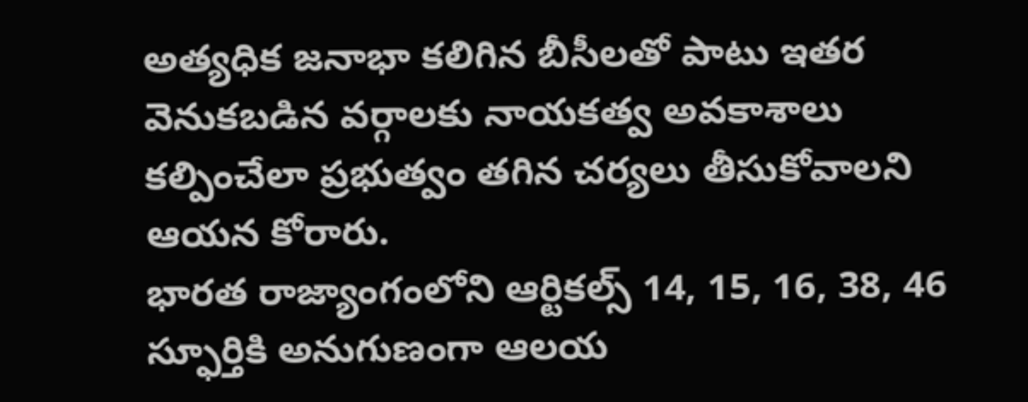అత్యధిక జనాభా కలిగిన బీసీలతో పాటు ఇతర వెనుకబడిన వర్గాలకు నాయకత్వ అవకాశాలు కల్పించేలా ప్రభుత్వం తగిన చర్యలు తీసుకోవాలని ఆయన కోరారు.
భారత రాజ్యాంగంలోని ఆర్టికల్స్ 14, 15, 16, 38, 46 స్ఫూర్తికి అనుగుణంగా ఆలయ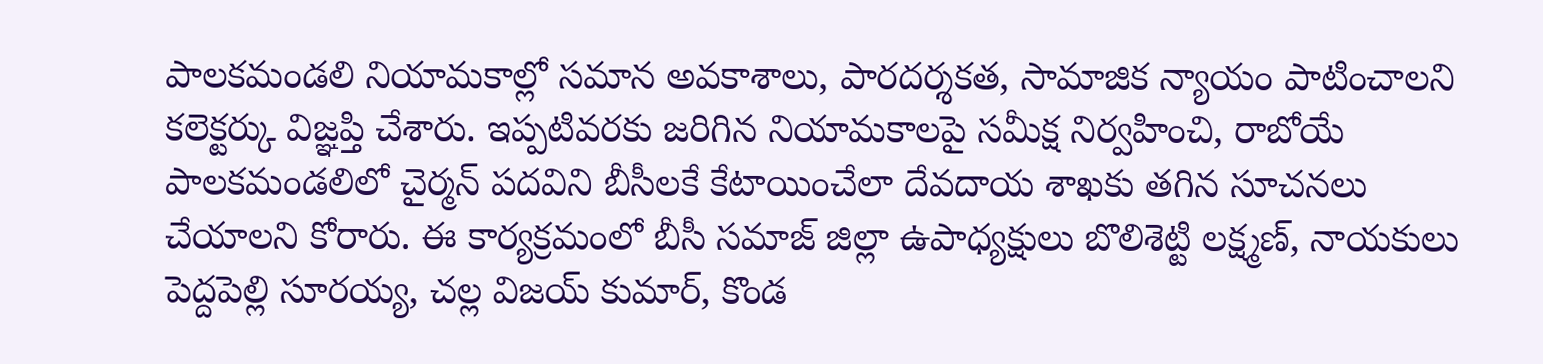పాలకమండలి నియామకాల్లో సమాన అవకాశాలు, పారదర్శకత, సామాజిక న్యాయం పాటించాలని కలెక్టర్కు విజ్ఞప్తి చేశారు. ఇప్పటివరకు జరిగిన నియామకాలపై సమీక్ష నిర్వహించి, రాబోయే పాలకమండలిలో చైర్మన్ పదవిని బీసీలకే కేటాయించేలా దేవదాయ శాఖకు తగిన సూచనలు చేయాలని కోరారు. ఈ కార్యక్రమంలో బీసీ సమాజ్ జిల్లా ఉపాధ్యక్షులు బొలిశెట్టి లక్ష్మణ్, నాయకులు పెద్దపెల్లి సూరయ్య, చల్ల విజయ్ కుమార్, కొండ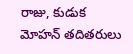రాజు, కుడుక మోహన్ తదితరులు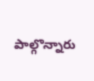పాల్గొన్నారు